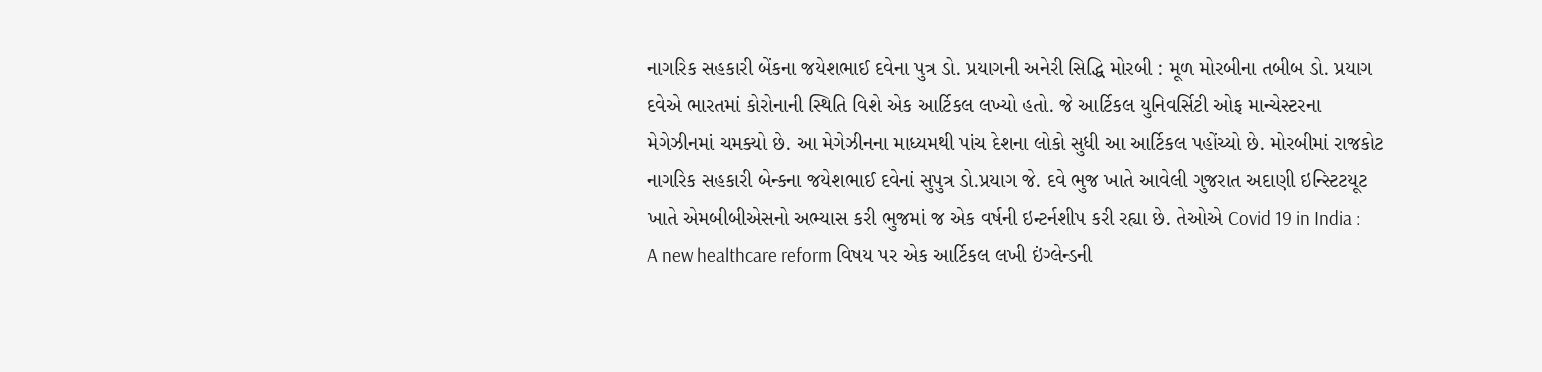નાગરિક સહકારી બેંકના જયેશભાઈ દવેના પુત્ર ડો. પ્રયાગની અનેરી સિદ્ધિ મોરબી : મૂળ મોરબીના તબીબ ડો. પ્રયાગ દવેએ ભારતમાં કોરોનાની સ્થિતિ વિશે એક આર્ટિકલ લખ્યો હતો. જે આર્ટિકલ યુનિવર્સિટી ઓફ માન્ચેસ્ટરના મેગેઝીનમાં ચમક્યો છે. આ મેગેઝીનના માધ્યમથી પાંચ દેશના લોકો સુધી આ આર્ટિકલ પહોંચ્યો છે. મોરબીમાં રાજકોટ નાગરિક સહકારી બેન્કના જયેશભાઈ દવેનાં સુપુત્ર ડો.પ્રયાગ જે. દવે ભુજ ખાતે આવેલી ગુજરાત અદાણી ઇન્સ્ટિટયૂટ ખાતે એમબીબીએસનો અભ્યાસ કરી ભુજમાં જ એક વર્ષની ઇન્ટર્નશીપ કરી રહ્યા છે. તેઓએ Covid 19 in India : A new healthcare reform વિષય પર એક આર્ટિકલ લખી ઇંગ્લેન્ડની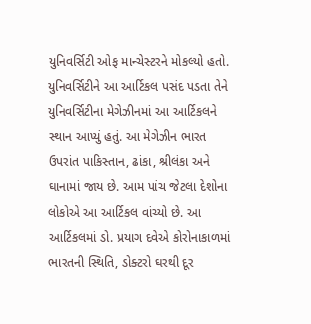યુનિવર્સિટી ઓફ માન્ચેસ્ટરને મોકલ્યો હતો. યુનિવર્સિટીને આ આર્ટિકલ પસંદ પડતા તેને યુનિવર્સિટીના મેગેઝીનમાં આ આર્ટિકલને સ્થાન આપ્યું હતું. આ મેગેઝીન ભારત ઉપરાંત પાકિસ્તાન, ઢાંકા, શ્રીલંકા અને ઘાનામાં જાય છે. આમ પાંચ જેટલા દેશોના લોકોએ આ આર્ટિકલ વાંચ્યો છે. આ આર્ટિકલમાં ડો. પ્રયાગ દવેએ કોરોનાકાળમાં ભારતની સ્થિતિ, ડોક્ટરો ઘરથી દૂર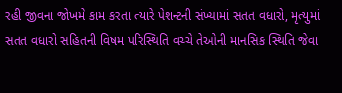રહી જીવના જોખમે કામ કરતા ત્યારે પેશન્ટની સંખ્યામાં સતત વધારો, મૃત્યુમાં સતત વધારો સહિતની વિષમ પરિસ્થિતિ વચ્ચે તેઓની માનસિક સ્થિતિ જેવા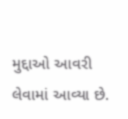મુદ્દાઓ આવરી લેવામાં આવ્યા છે.